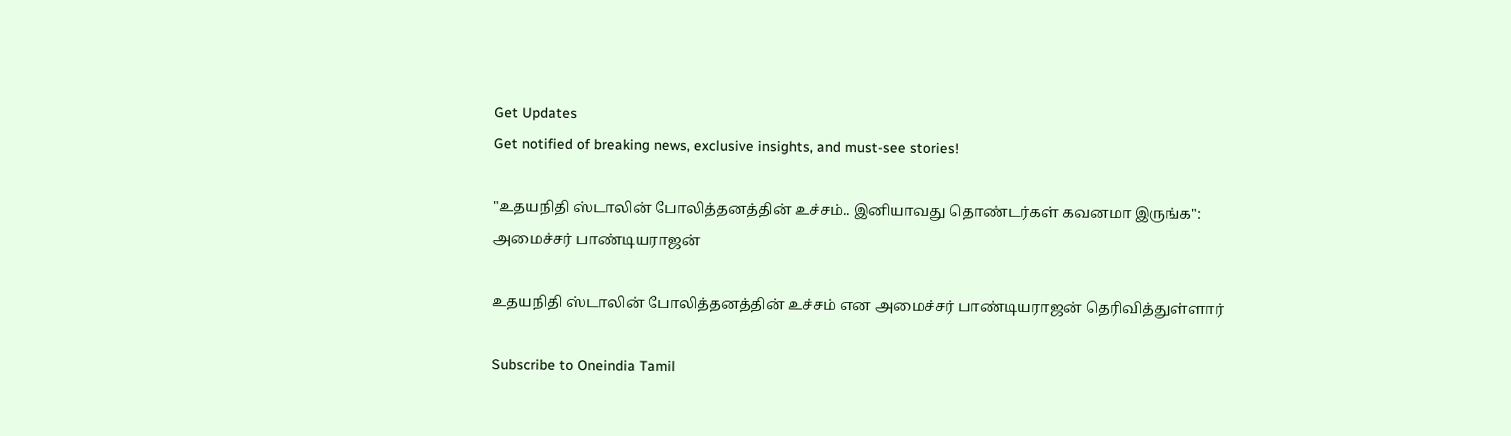Get Updates
Get notified of breaking news, exclusive insights, and must-see stories!

"உதயநிதி ஸ்டாலின் போலித்தனத்தின் உச்சம்.. இனியாவது தொண்டர்கள் கவனமா இருங்க": அமைச்சர் பாண்டியராஜன்

உதயநிதி ஸ்டாலின் போலித்தனத்தின் உச்சம் என அமைச்சர் பாண்டியராஜன் தெரிவித்துள்ளார்

Subscribe to Oneindia Tamil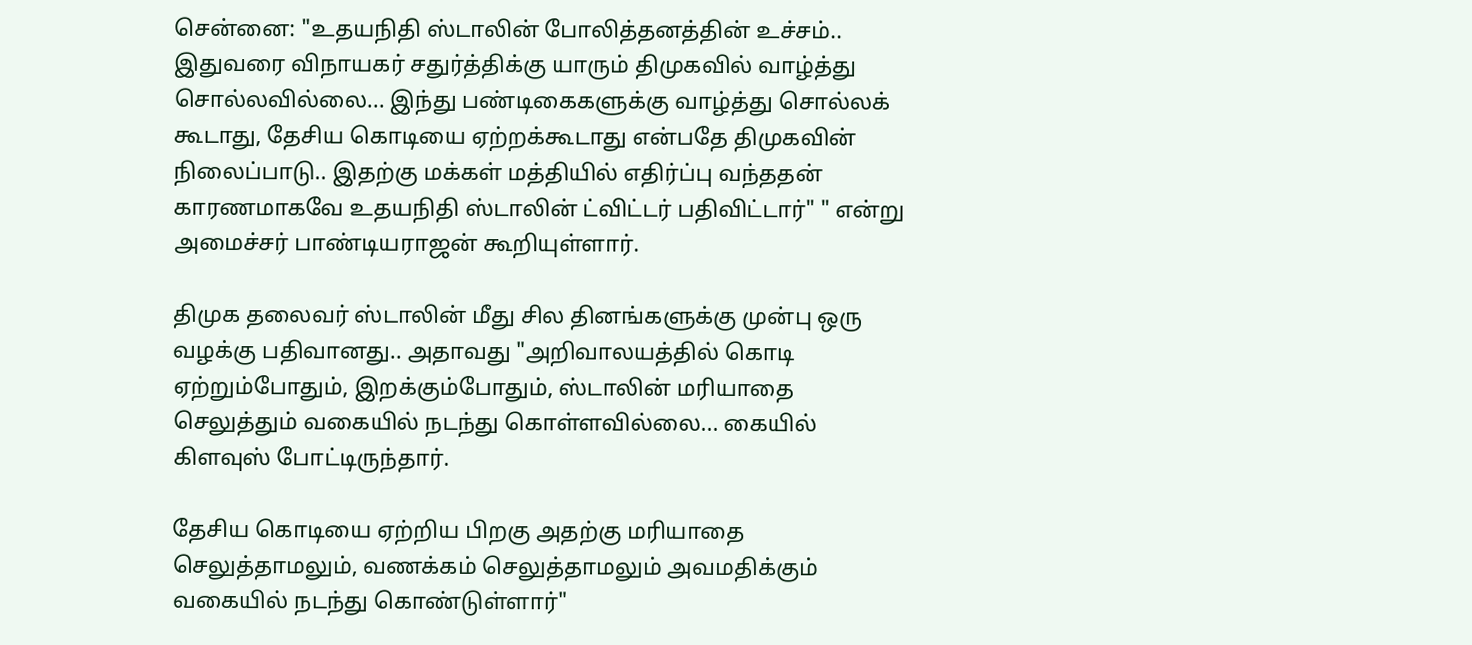சென்னை: "உதயநிதி ஸ்டாலின் போலித்தனத்தின் உச்சம்.. இதுவரை விநாயகர் சதுர்த்திக்கு யாரும் திமுகவில் வாழ்த்து சொல்லவில்லை... இந்து பண்டிகைகளுக்கு வாழ்த்து சொல்லக் கூடாது, தேசிய கொடியை ஏற்றக்கூடாது என்பதே திமுகவின் நிலைப்பாடு.. இதற்கு மக்கள் மத்தியில் எதிர்ப்பு வந்ததன் காரணமாகவே உதயநிதி ஸ்டாலின் ட்விட்டர் பதிவிட்டார்" " என்று அமைச்சர் பாண்டியராஜன் கூறியுள்ளார்.

திமுக தலைவர் ஸ்டாலின் மீது சில தினங்களுக்கு முன்பு ஒரு வழக்கு பதிவானது.. அதாவது "அறிவாலயத்தில் கொடி ஏற்றும்போதும், இறக்கும்போதும், ஸ்டாலின் மரியாதை செலுத்தும் வகையில் நடந்து கொள்ளவில்லை... கையில் கிளவுஸ் போட்டிருந்தார்.

தேசிய கொடியை ஏற்றிய பிறகு அதற்கு மரியாதை செலுத்தாமலும், வணக்கம் செலுத்தாமலும் அவமதிக்கும் வகையில் நடந்து கொண்டுள்ளார்"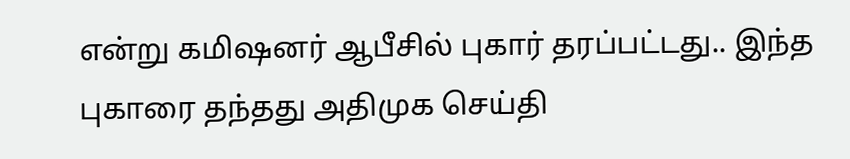என்று கமிஷனர் ஆபீசில் புகார் தரப்பட்டது.. இந்த புகாரை தந்தது அதிமுக செய்தி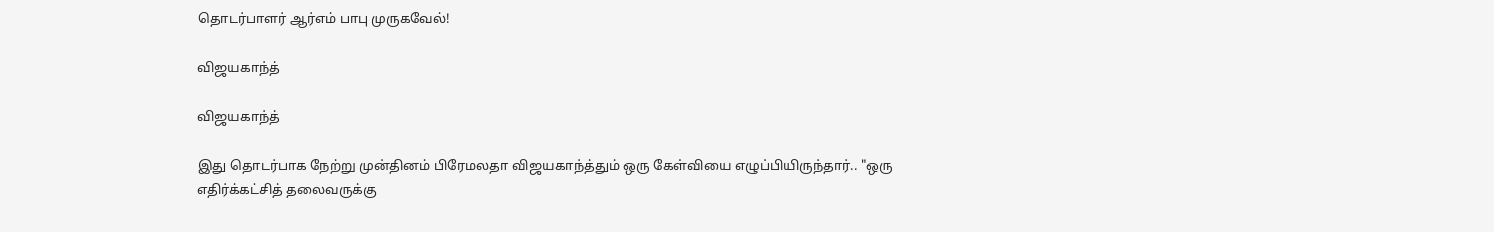தொடர்பாளர் ஆர்எம் பாபு முருகவேல்!

விஜயகாந்த்

விஜயகாந்த்

இது தொடர்பாக நேற்று முன்தினம் பிரேமலதா விஜயகாந்த்தும் ஒரு கேள்வியை எழுப்பியிருந்தார்.. "ஒரு எதிர்க்கட்சித் தலைவருக்கு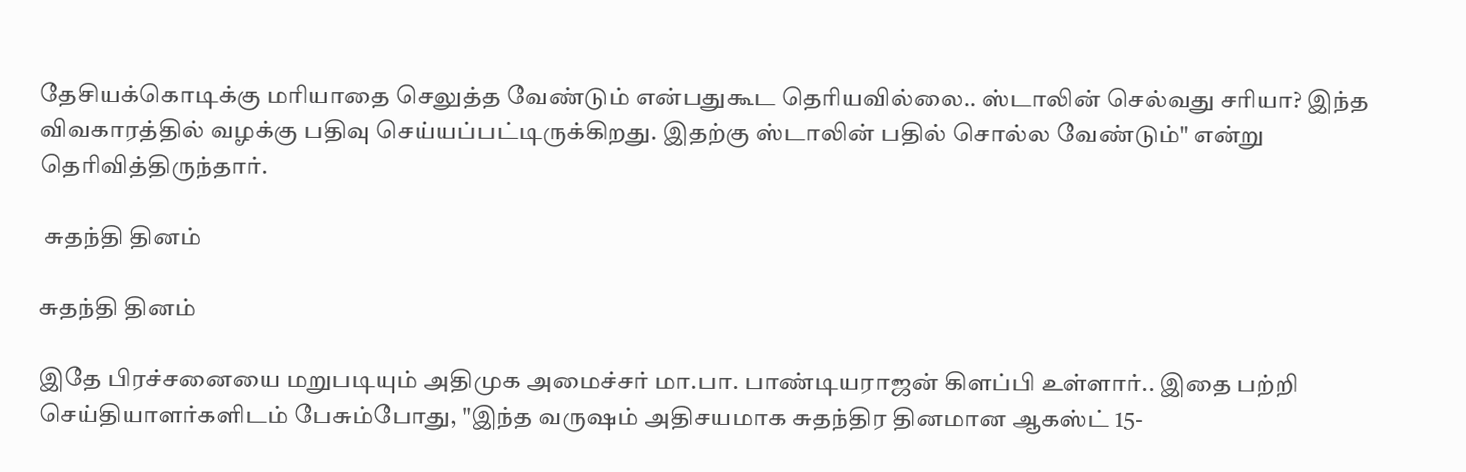தேசியக்கொடிக்கு மரியாதை செலுத்த வேண்டும் என்பதுகூட தெரியவில்லை.. ஸ்டாலின் செல்வது சரியா? இந்த விவகாரத்தில் வழக்கு பதிவு செய்யப்பட்டிருக்கிறது. இதற்கு ஸ்டாலின் பதில் சொல்ல வேண்டும்" என்று தெரிவித்திருந்தார்.

 சுதந்தி தினம்

சுதந்தி தினம்

இதே பிரச்சனையை மறுபடியும் அதிமுக அமைச்சர் மா.பா. பாண்டியராஜன் கிளப்பி உள்ளார்.. இதை பற்றி செய்தியாளர்களிடம் பேசும்போது, "இந்த வருஷம் அதிசயமாக சுதந்திர தினமான ஆகஸ்ட் 15-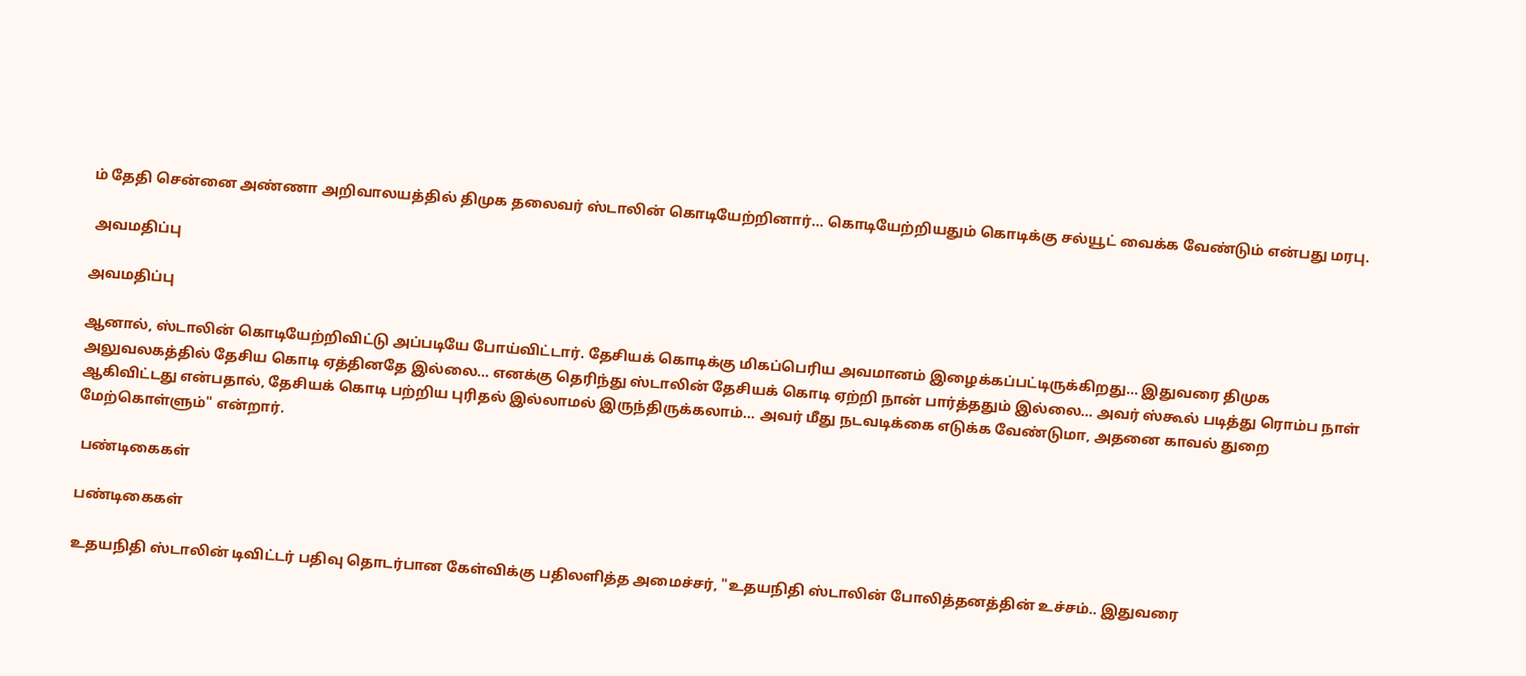ம் தேதி சென்னை அண்ணா அறிவாலயத்தில் திமுக தலைவர் ஸ்டாலின் கொடியேற்றினார்... கொடியேற்றியதும் கொடிக்கு சல்யூட் வைக்க வேண்டும் என்பது மரபு.

 அவமதிப்பு

அவமதிப்பு

ஆனால், ஸ்டாலின் கொடியேற்றிவிட்டு அப்படியே போய்விட்டார். தேசியக் கொடிக்கு மிகப்பெரிய அவமானம் இழைக்கப்பட்டிருக்கிறது... இதுவரை திமுக அலுவலகத்தில் தேசிய கொடி ஏத்தினதே இல்லை... எனக்கு தெரிந்து ஸ்டாலின் தேசியக் கொடி ஏற்றி நான் பார்த்ததும் இல்லை... அவர் ஸ்கூல் படித்து ரொம்ப நாள் ஆகிவிட்டது என்பதால், தேசியக் கொடி பற்றிய புரிதல் இல்லாமல் இருந்திருக்கலாம்... அவர் மீது நடவடிக்கை எடுக்க வேண்டுமா, அதனை காவல் துறை மேற்கொள்ளும்" என்றார்.

 பண்டிகைகள்

பண்டிகைகள்

உதயநிதி ஸ்டாலின் டிவிட்டர் பதிவு தொடர்பான கேள்விக்கு பதிலளித்த அமைச்சர், "உதயநிதி ஸ்டாலின் போலித்தனத்தின் உச்சம்.. இதுவரை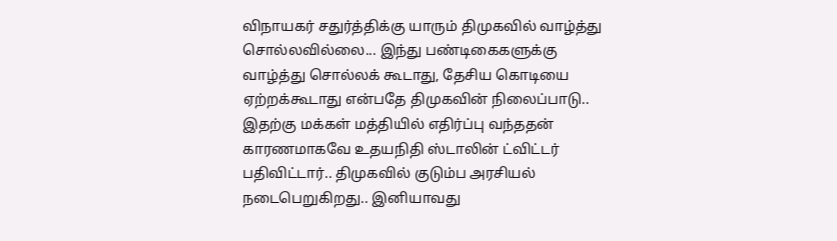விநாயகர் சதுர்த்திக்கு யாரும் திமுகவில் வாழ்த்து சொல்லவில்லை... இந்து பண்டிகைகளுக்கு வாழ்த்து சொல்லக் கூடாது, தேசிய கொடியை ஏற்றக்கூடாது என்பதே திமுகவின் நிலைப்பாடு.. இதற்கு மக்கள் மத்தியில் எதிர்ப்பு வந்ததன் காரணமாகவே உதயநிதி ஸ்டாலின் ட்விட்டர் பதிவிட்டார்.. திமுகவில் குடும்ப அரசியல் நடைபெறுகிறது.. இனியாவது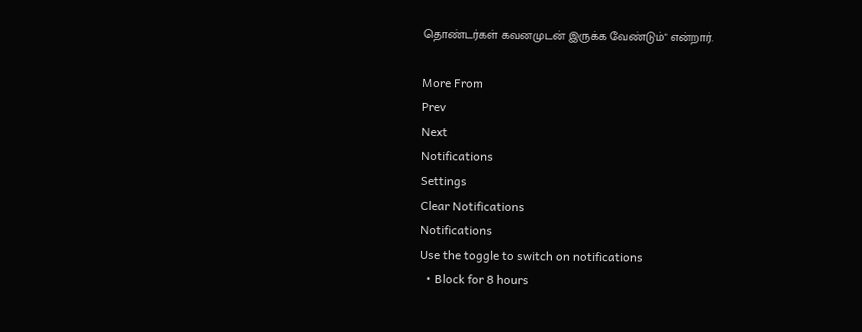தொண்டர்கள் கவனமுடன் இருக்க வேண்டும்" என்றார்.

More From
Prev
Next
Notifications
Settings
Clear Notifications
Notifications
Use the toggle to switch on notifications
  • Block for 8 hours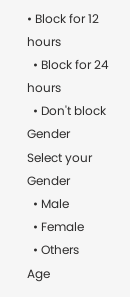• Block for 12 hours
  • Block for 24 hours
  • Don't block
Gender
Select your Gender
  • Male
  • Female
  • Others
Age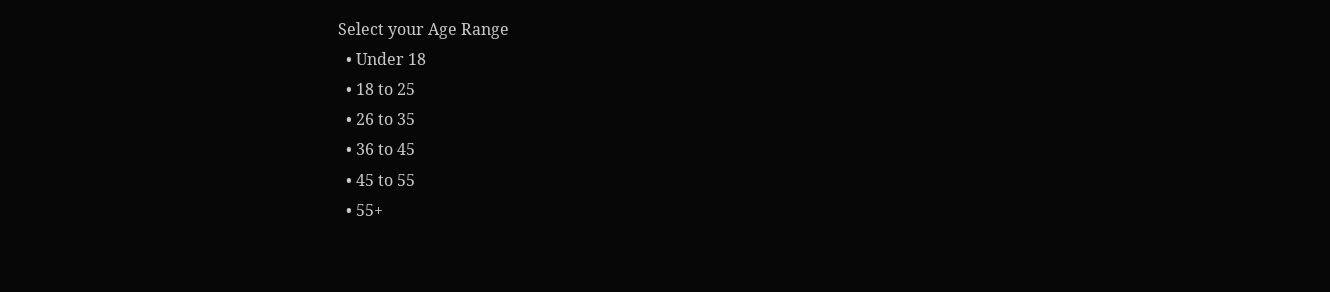Select your Age Range
  • Under 18
  • 18 to 25
  • 26 to 35
  • 36 to 45
  • 45 to 55
  • 55+